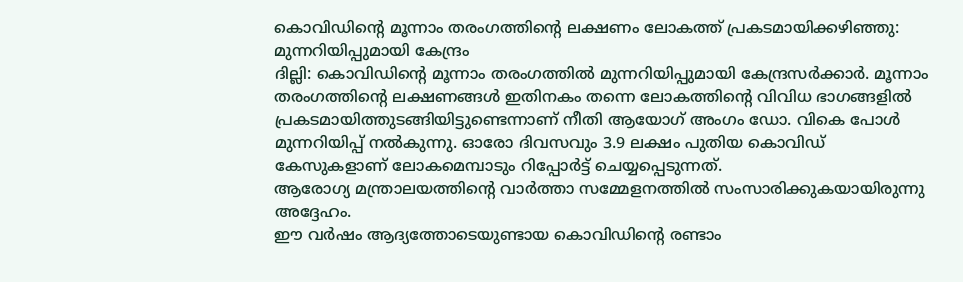കൊവിഡിന്റെ മൂന്നാം തരംഗത്തിന്റെ ലക്ഷണം ലോകത്ത് പ്രകടമായിക്കഴിഞ്ഞു: മുന്നറിയിപ്പുമായി കേന്ദ്രം
ദില്ലി: കൊവിഡിന്റെ മൂന്നാം തരംഗത്തിൽ മുന്നറിയിപ്പുമായി കേന്ദ്രസർക്കാർ. മൂന്നാം തരംഗത്തിന്റെ ലക്ഷണങ്ങൾ ഇതിനകം തന്നെ ലോകത്തിന്റെ വിവിധ ഭാഗങ്ങളിൽ പ്രകടമായിത്തുടങ്ങിയിട്ടുണ്ടെന്നാണ് നീതി ആയോഗ് അംഗം ഡോ. വികെ പോൾ മുന്നറിയിപ്പ് നൽകുന്നു. ഓരോ ദിവസവും 3.9 ലക്ഷം പുതിയ കൊവിഡ് കേസുകളാണ് ലോകമെമ്പാടും റിപ്പോർട്ട് ചെയ്യപ്പെടുന്നത്.
ആരോഗ്യ മന്ത്രാലയത്തിന്റെ വാർത്താ സമ്മേളനത്തിൽ സംസാരിക്കുകയായിരുന്നു അദ്ദേഹം.
ഈ വർഷം ആദ്യത്തോടെയുണ്ടായ കൊവിഡിന്റെ രണ്ടാം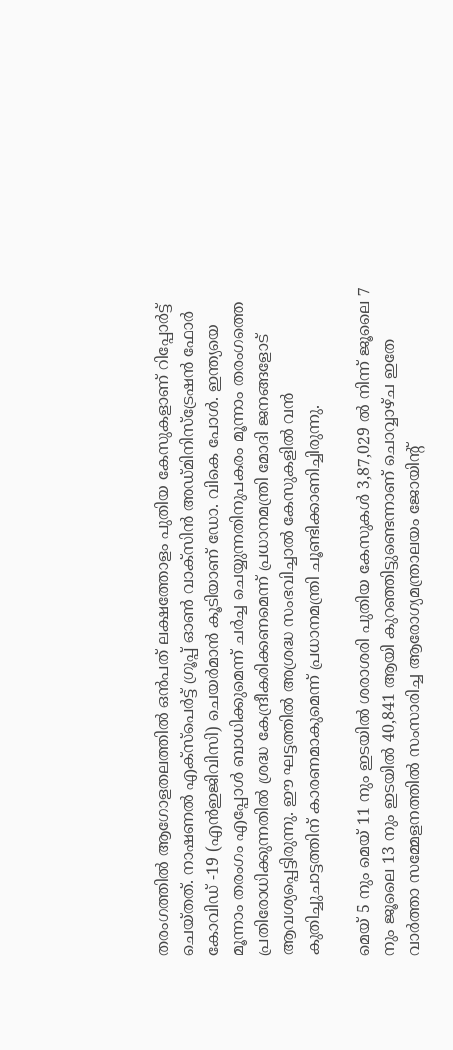തരംഗത്തിൽ ആഗോളതലത്തിൽ ഒൻപത് ലക്ഷത്തോളം പുതിയ കേസുകളാണ് റിപ്പോർട്ട് ചെയ്തത്. നാഷണൽ എക്സ്പെർട്ട് ഗ്രൂപ്പ് ഓൺ വാക്സിൻ അഡ്മിനിസ്ട്രേഷൻ ഫോർ കോവിഡ് -19 (എൻഇജിവിസി) ചെയർമാൻ കൂടിയാണ് ഡോ. വികെ പോൾ. ഇന്ത്യയെ മൂന്നാം തരംഗം എപ്പോൾ ബാധിക്കുമെന്ന് ചർച്ച ചെയ്യുന്നതിനുപകരം മൂന്നാം തരംഗത്തെ പ്രതിരോധിക്കുന്നതിൽ ശ്രദ്ധ കേന്ദ്രീകരിക്കണമെന്ന് പ്രധാനമന്ത്രി മോദി ജനങ്ങളോട് ആവശ്യപ്പെട്ടിരുന്നു. ഈ ഘട്ടത്തിൽ അശ്രദ്ധ സംഭവിച്ചാൽ കേസുകളിൽ വൻ കുതിച്ചുചാട്ടത്തിന് കാരണമാകുമെന്ന് പ്രധാനമന്ത്രി ചൂണ്ടിക്കാണിച്ചിരുന്നു.

മെയ് 5 നും മെയ് 11 നും ഇടയിൽ ശരാശരി പുതിയ കേസുകൾ 3,87,029 ൽ നിന്ന് ജൂലൈ 7 നും ജൂലൈ 13 നും ഇടയിൽ 40,841 ആയി കുറഞ്ഞിട്ടുണ്ടെന്നാണ് ചൊവ്വാഴ്ച ഇതേ വാർത്താ സമ്മേളനത്തിൽ സംസാരിച്ച ആരോഗ്യമന്ത്രാലയം ജോയിന്റ്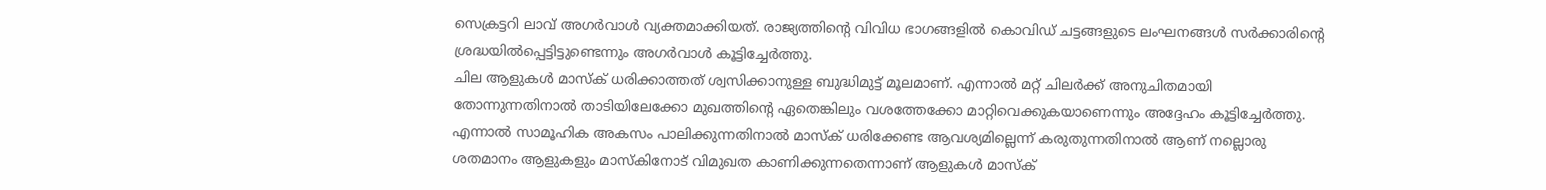സെക്രട്ടറി ലാവ് അഗർവാൾ വ്യക്തമാക്കിയത്. രാജ്യത്തിന്റെ വിവിധ ഭാഗങ്ങളിൽ കൊവിഡ് ചട്ടങ്ങളുടെ ലംഘനങ്ങൾ സർക്കാരിന്റെ ശ്രദ്ധയിൽപ്പെട്ടിട്ടുണ്ടെന്നും അഗർവാൾ കൂട്ടിച്ചേർത്തു.
ചില ആളുകൾ മാസ്ക് ധരിക്കാത്തത് ശ്വസിക്കാനുള്ള ബുദ്ധിമുട്ട് മൂലമാണ്. എന്നാൽ മറ്റ് ചിലർക്ക് അനുചിതമായി തോന്നുന്നതിനാൽ താടിയിലേക്കോ മുഖത്തിന്റെ ഏതെങ്കിലും വശത്തേക്കോ മാറ്റിവെക്കുകയാണെന്നും അദ്ദേഹം കൂട്ടിച്ചേർത്തു. എന്നാൽ സാമൂഹിക അകസം പാലിക്കുന്നതിനാൽ മാസ്ക് ധരിക്കേണ്ട ആവശ്യമില്ലെന്ന് കരുതുന്നതിനാൽ ആണ് നല്ലൊരു ശതമാനം ആളുകളും മാസ്കിനോട് വിമുഖത കാണിക്കുന്നതെന്നാണ് ആളുകൾ മാസ്ക്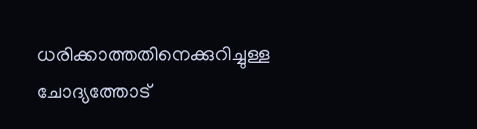ധരിക്കാത്തതിനെക്കുറിച്ചുള്ള ചോദ്യത്തോട്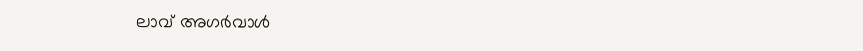ലാവ് അഗർവാൾ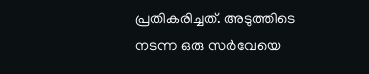പ്രതികരിച്ചത്. അടുത്തിടെ നടന്ന ഒരു സർവേയെ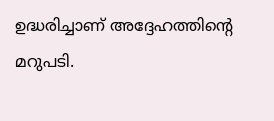ഉദ്ധരിച്ചാണ് അദ്ദേഹത്തിന്റെ മറുപടി.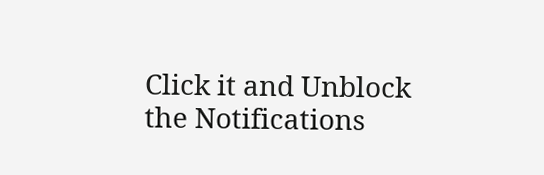Click it and Unblock the Notifications